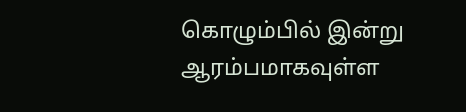கொழும்பில் இன்று ஆரம்பமாகவுள்ள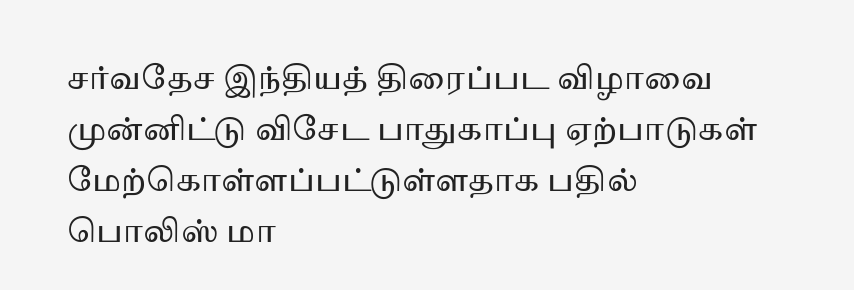சர்வதேச இந்தியத் திரைப்பட விழாவை முன்னிட்டு விசேட பாதுகாப்பு ஏற்பாடுகள் மேற்கொள்ளப்பட்டுள்ளதாக பதில் பொலிஸ் மா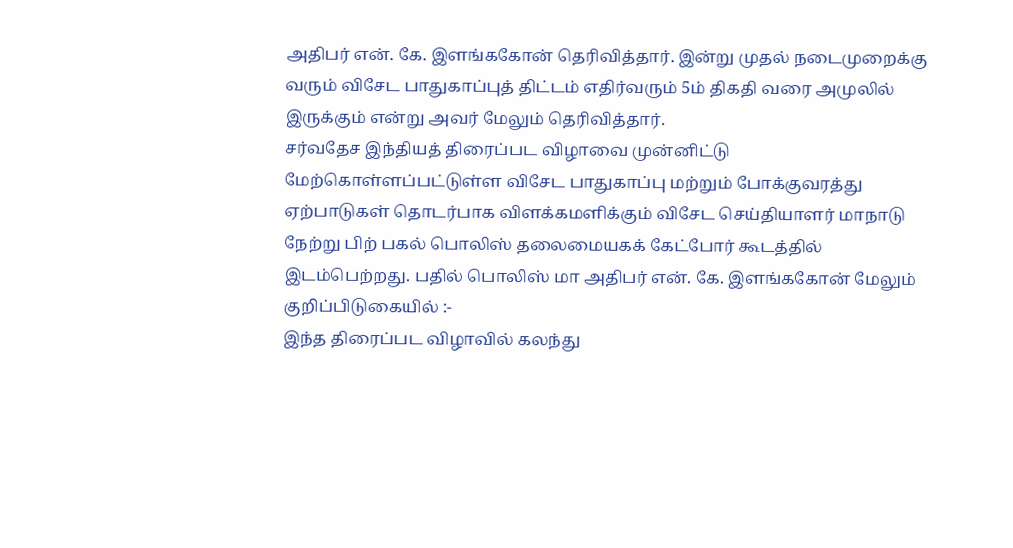அதிபர் என். கே. இளங்ககோன் தெரிவித்தார். இன்று முதல் நடைமுறைக்கு வரும் விசேட பாதுகாப்புத் திட்டம் எதிர்வரும் 5ம் திகதி வரை அமுலில் இருக்கும் என்று அவர் மேலும் தெரிவித்தார்.
சர்வதேச இந்தியத் திரைப்பட விழாவை முன்னிட்டு மேற்கொள்ளப்பட்டுள்ள விசேட பாதுகாப்பு மற்றும் போக்குவரத்து ஏற்பாடுகள் தொடர்பாக விளக்கமளிக்கும் விசேட செய்தியாளர் மாநாடு நேற்று பிற் பகல் பொலிஸ் தலைமையகக் கேட்போர் கூடத்தில் இடம்பெற்றது. பதில் பொலிஸ் மா அதிபர் என். கே. இளங்ககோன் மேலும் குறிப்பிடுகையில் :-
இந்த திரைப்பட விழாவில் கலந்து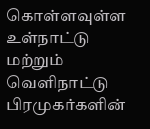கொள்ளவுள்ள உள்நாட்டு மற்றும் வெளிநாட்டு பிரமுகர்களின்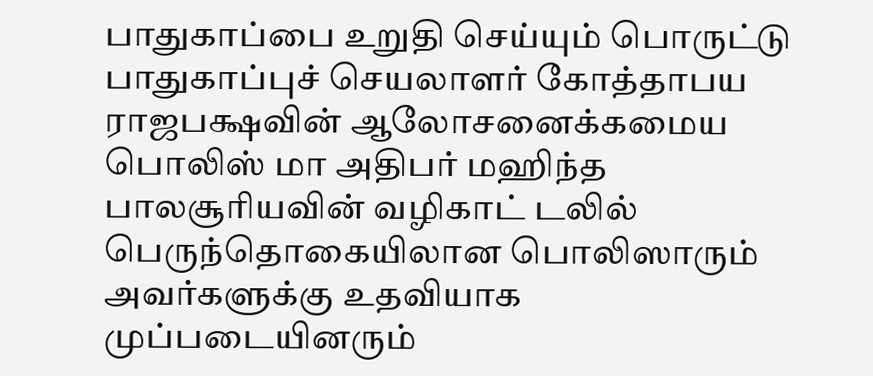பாதுகாப்பை உறுதி செய்யும் பொருட்டு பாதுகாப்புச் செயலாளர் கோத்தாபய ராஜபக்ஷவின் ஆலோசனைக்கமைய பொலிஸ் மா அதிபர் மஹிந்த பாலசூரியவின் வழிகாட் டலில் பெருந்தொகையிலான பொலிஸாரும் அவர்களுக்கு உதவியாக முப்படையினரும்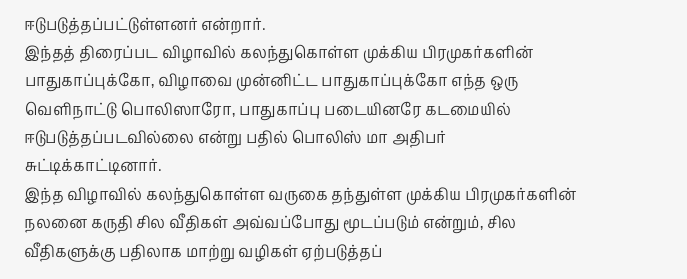ஈடுபடுத்தப்பட்டுள்ளனர் என்றார்.
இந்தத் திரைப்பட விழாவில் கலந்துகொள்ள முக்கிய பிரமுகர்களின் பாதுகாப்புக்கோ, விழாவை முன்னிட்ட பாதுகாப்புக்கோ எந்த ஒரு வெளிநாட்டு பொலிஸாரோ, பாதுகாப்பு படையினரே கடமையில் ஈடுபடுத்தப்படவில்லை என்று பதில் பொலிஸ் மா அதிபர் சுட்டிக்காட்டினார்.
இந்த விழாவில் கலந்துகொள்ள வருகை தந்துள்ள முக்கிய பிரமுகர்களின் நலனை கருதி சில வீதிகள் அவ்வப்போது மூடப்படும் என்றும், சில வீதிகளுக்கு பதிலாக மாற்று வழிகள் ஏற்படுத்தப்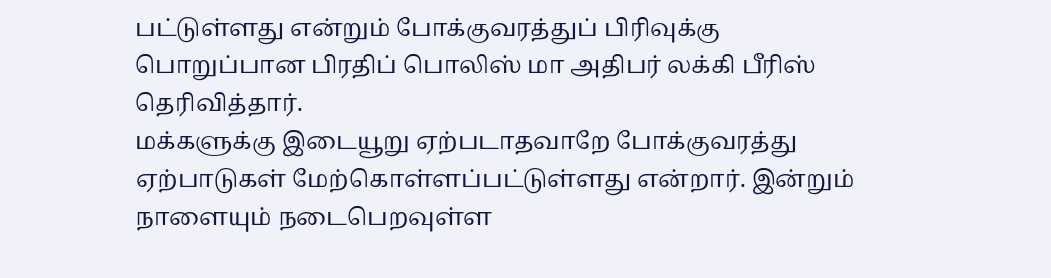பட்டுள்ளது என்றும் போக்குவரத்துப் பிரிவுக்கு பொறுப்பான பிரதிப் பொலிஸ் மா அதிபர் லக்கி பீரிஸ் தெரிவித்தார்.
மக்களுக்கு இடையூறு ஏற்படாதவாறே போக்குவரத்து ஏற்பாடுகள் மேற்கொள்ளப்பட்டுள்ளது என்றார். இன்றும் நாளையும் நடைபெறவுள்ள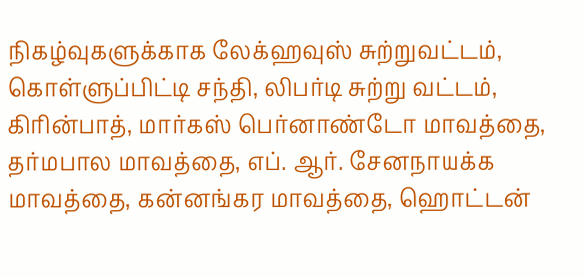நிகழ்வுகளுக்காக லேக்ஹவுஸ் சுற்றுவட்டம், கொள்ளுப்பிட்டி சந்தி, லிபர்டி சுற்று வட்டம், கிரின்பாத், மார்கஸ் பெர்னாண்டோ மாவத்தை, தர்மபால மாவத்தை, எப். ஆர். சேனநாயக்க மாவத்தை, கன்னங்கர மாவத்தை, ஹொட்டன்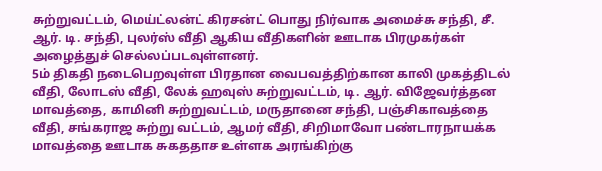சுற்றுவட்டம், மெய்ட்லன்ட் கிரசன்ட் பொது நிர்வாக அமைச்சு சந்தி, சீ. ஆர். டி. சந்தி, புலர்ஸ் வீதி ஆகிய வீதிகளின் ஊடாக பிரமுகர்கள் அழைத்துச் செல்லப்படவுள்ளனர்.
5ம் திகதி நடைபெறவுள்ள பிரதான வைபவத்திற்கான காலி முகத்திடல் வீதி, லோடஸ் வீதி, லேக் ஹவுஸ் சுற்றுவட்டம், டி. ஆர். விஜேவர்த்தன மாவத்தை, காமினி சுற்றுவட்டம், மருதானை சந்தி, பஞ்சிகாவத்தை வீதி, சங்கராஜ சுற்று வட்டம், ஆமர் வீதி, சிறிமாவோ பண்டாரநாயக்க மாவத்தை ஊடாக சுகததாச உள்ளக அரங்கிற்கு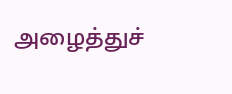அழைத்துச்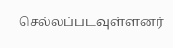செல்லப்படவுள்ளனர்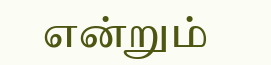என்றும்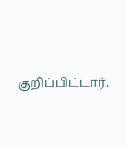குறிப்பிட்டார்.